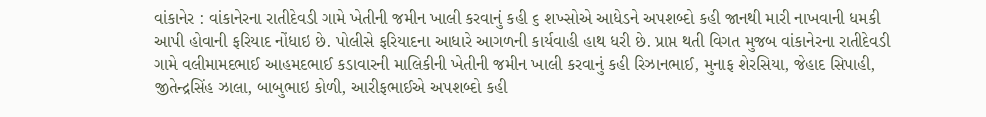વાંકાનેર : વાંકાનેરના રાતીદેવડી ગામે ખેતીની જમીન ખાલી કરવાનું કહી ૬ શખ્સોએ આધેડને અપશબ્દો કહી જાનથી મારી નાખવાની ધમકી આપી હોવાની ફરિયાદ નોંધાઇ છે. પોલીસે ફરિયાદના આધારે આગળની કાર્યવાહી હાથ ધરી છે. પ્રાપ્ત થતી વિગત મુજબ વાંકાનેરના રાતીદેવડી ગામે વલીમામદભાઈ આહમદભાઈ કડાવારની માલિકીની ખેતીની જમીન ખાલી કરવાનું કહી રિઝાનભાઈ, મુનાફ શેરસિયા, જેહાદ સિપાહી, જીતેન્દ્રસિંહ ઝાલા, બાબુભાઇ કોળી, આરીફભાઈએ અપશબ્દો કહી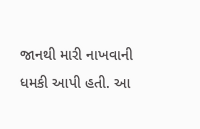જાનથી મારી નાખવાની ધમકી આપી હતી. આ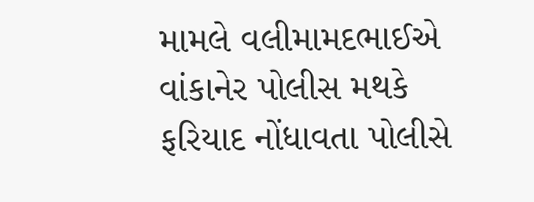મામલે વલીમામદભાઈએ વાંકાનેર પોલીસ મથકે ફરિયાદ નોંધાવતા પોલીસે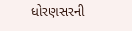ધોરણસરની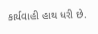કાર્યવાહી હાથ ધરી છે.